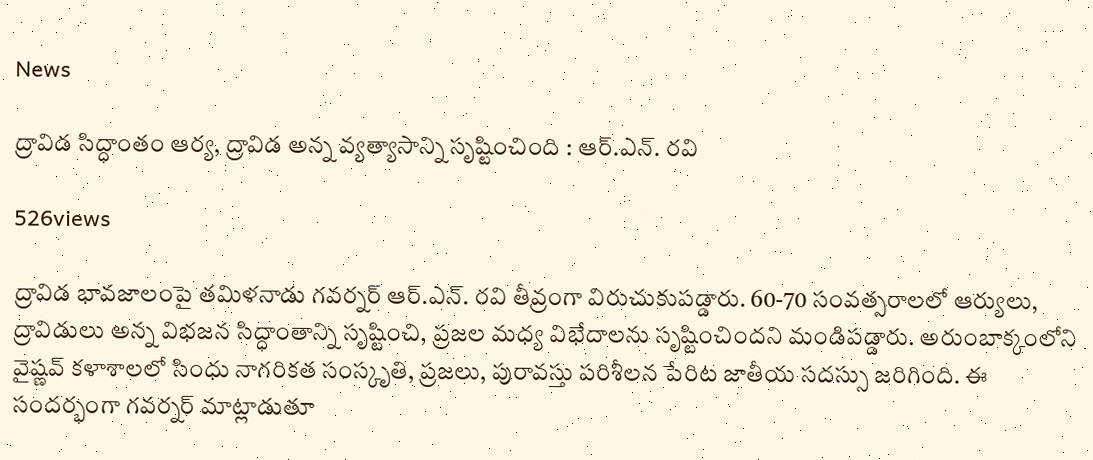News

ద్రావిడ సిద్ధాంతం ఆర్య, ద్రావిడ అన్న వ్యత్యాసాన్ని సృష్టించింది : ఆర్.ఎన్. రవి

526views

ద్రావిడ భావజాలంపై తమిళనాడు గవర్నర్ ఆర్.ఎన్. రవి తీవ్రంగా విరుచుకుపడ్డారు. 60-70 సంవత్సరాలలో ఆర్యులు, ద్రావిడులు అన్న విభజన సిద్ధాంతాన్ని సృష్టించి, ప్రజల మధ్య విభేదాలను సృష్టించిందని మండిపడ్డారు. అరుంబాక్కంలోని వైష్ణవ్ కళాశాలలో సింధు నాగరికత సంస్కృతి, ప్రజలు, పురావస్తు పరిశీలన పేరిట జాతీయ సదస్సు జరిగింది. ఈ సందర్భంగా గవర్నర్ మాట్లాడుతూ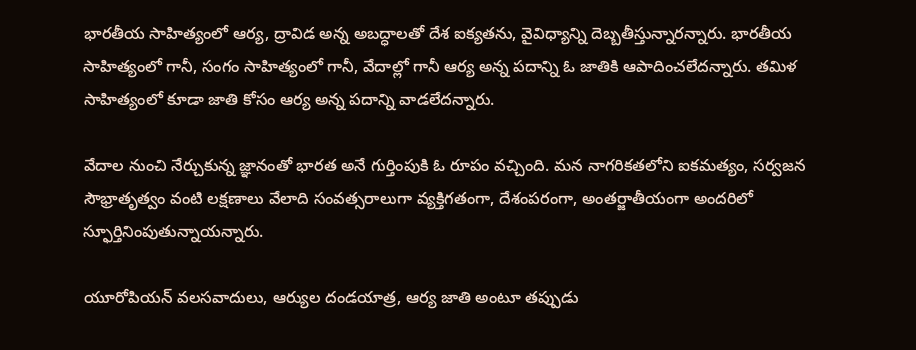భారతీయ సాహిత్యంలో ఆర్య, ద్రావిడ అన్న అబద్ధాలతో దేశ ఐక్యతను, వైవిధ్యాన్ని దెబ్బతీస్తున్నారన్నారు. భారతీయ సాహిత్యంలో గానీ, సంగం సాహిత్యంలో గానీ, వేదాల్లో గానీ ఆర్య అన్న పదాన్ని ఓ జాతికి ఆపాదించలేదన్నారు. తమిళ సాహిత్యంలో కూడా జాతి కోసం ఆర్య అన్న పదాన్ని వాడలేదన్నారు.

వేదాల నుంచి నేర్చుకున్న జ్ఞానంతో భారత అనే గుర్తింపుకి ఓ రూపం వచ్చింది. మన నాగరికతలోని ఐకమత్యం, సర్వజన సౌభ్రాతృత్వం వంటి లక్షణాలు వేలాది సంవత్సరాలుగా వ్యక్తిగతంగా, దేశంపరంగా, అంతర్జాతీయంగా అందరిలో స్ఫూర్తినింపుతున్నాయన్నారు.

యూరోపియన్ వలసవాదులు, ఆర్యుల దండయాత్ర, ఆర్య జాతి అంటూ తప్పుడు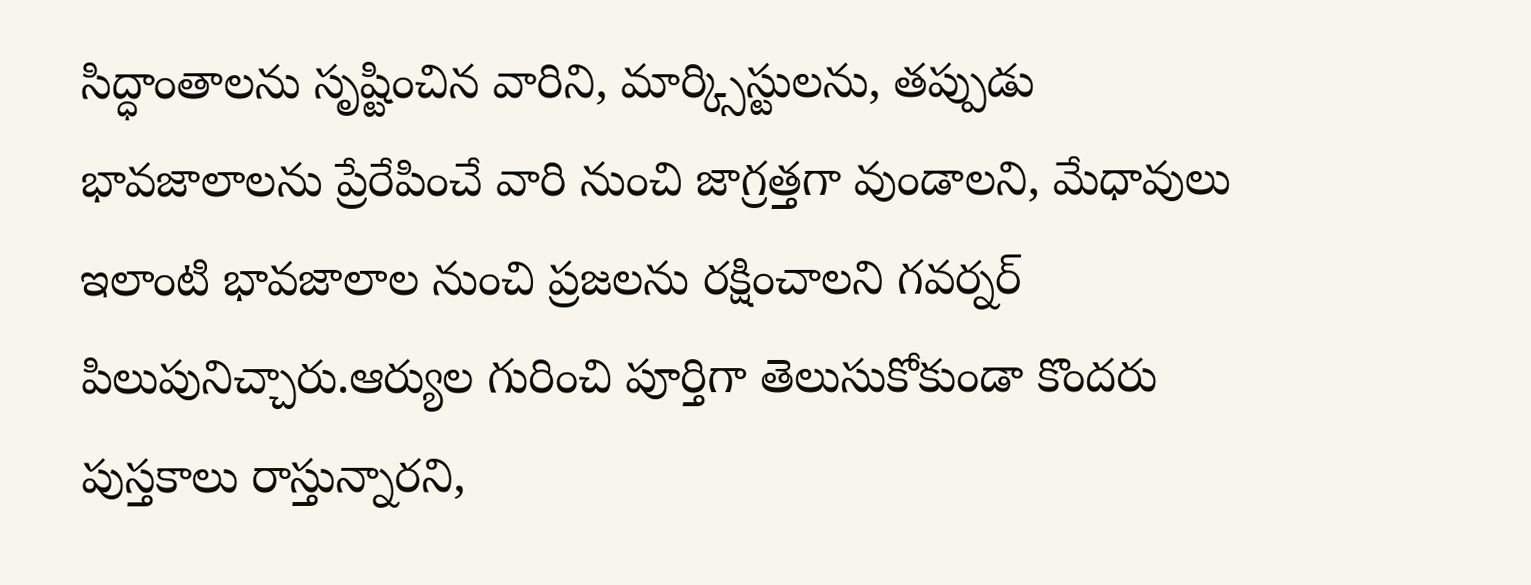సిద్ధాంతాలను సృష్టించిన వారిని, మార్క్సిస్టులను, తప్పుడు భావజాలాలను ప్రేరేపించే వారి నుంచి జాగ్రత్తగా వుండాలని, మేధావులు ఇలాంటి భావజాలాల నుంచి ప్రజలను రక్షించాలని గవర్నర్ పిలుపునిచ్చారు.ఆర్యుల గురించి పూర్తిగా తెలుసుకోకుండా కొందరు పుస్తకాలు రాస్తున్నారని,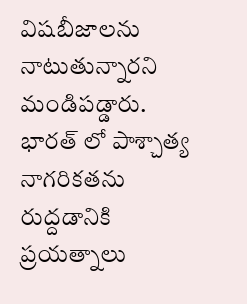విషబీజాలను నాటుతున్నారని మండిపడ్డారు. భారత్ లో పాశ్చాత్య నాగరికతను రుద్దడానికి ప్రయత్నాలు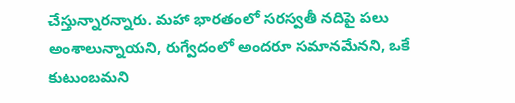చేస్తున్నారన్నారు. మహా భారతంలో సరస్వతీ నదిపై పలు అంశాలున్నాయని, రుగ్వేదంలో అందరూ సమానమేనని, ఒకే కుటుంబమని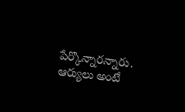పేర్కొన్నారన్నారు. ఆర్యులు అంటే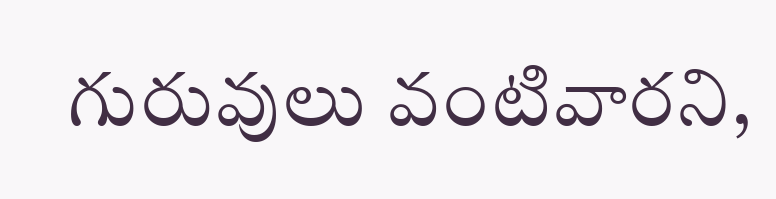గురువులు వంటివారని,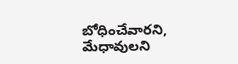బోధించేవారని, మేధావులని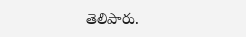తెలిపారు.